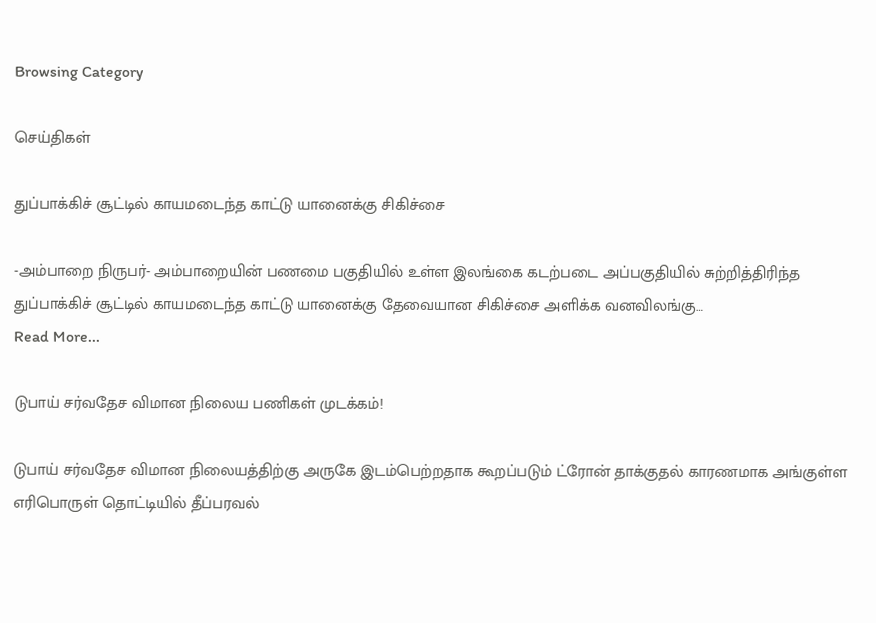Browsing Category

செய்திகள்

துப்பாக்கிச் சூட்டில் காயமடைந்த காட்டு யானைக்கு சிகிச்சை

-அம்பாறை நிருபர்- அம்பாறையின் பணமை பகுதியில் உள்ள இலங்கை கடற்படை அப்பகுதியில் சுற்றித்திரிந்த துப்பாக்கிச் சூட்டில் காயமடைந்த காட்டு யானைக்கு தேவையான சிகிச்சை அளிக்க வனவிலங்கு…
Read More...

டுபாய் சர்வதேச விமான நிலைய பணிகள் முடக்கம்!

டுபாய் சர்வதேச விமான நிலையத்திற்கு அருகே இடம்பெற்றதாக கூறப்படும் ட்ரோன் தாக்குதல் காரணமாக அங்குள்ள எரிபொருள் தொட்டியில் தீப்பரவல்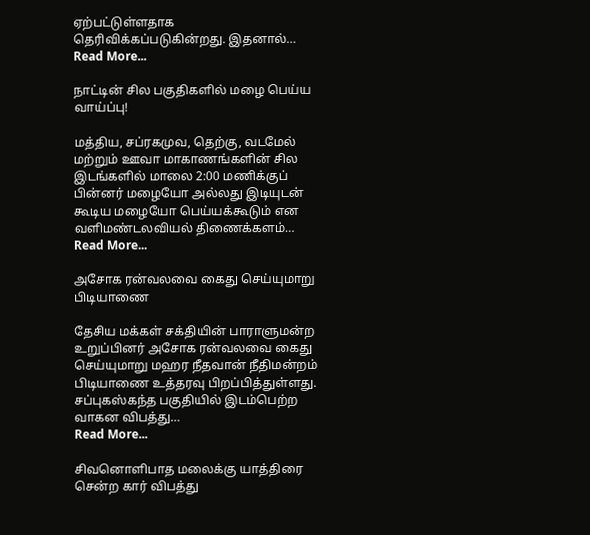ஏற்பட்டுள்ளதாக தெரிவிக்கப்படுகின்றது. இதனால்…
Read More...

நாட்டின் சில பகுதிகளில் மழை பெய்ய வாய்ப்பு!

மத்திய, சப்ரகமுவ, தெற்கு, வடமேல் மற்றும் ஊவா மாகாணங்களின் சில இடங்களில் மாலை 2:00 மணிக்குப் பின்னர் மழையோ அல்லது இடியுடன் கூடிய மழையோ பெய்யக்கூடும் என வளிமண்டலவியல் திணைக்களம்…
Read More...

அசோக ரன்வலவை கைது செய்யுமாறு பிடியாணை

தேசிய மக்கள் சக்தியின் பாராளுமன்ற உறுப்பினர் அசோக ரன்வலவை கைது செய்யுமாறு மஹர நீதவான் நீதிமன்றம் பிடியாணை உத்தரவு பிறப்பித்துள்ளது. சப்புகஸ்கந்த பகுதியில் இடம்பெற்ற வாகன விபத்து…
Read More...

சிவனொளிபாத மலைக்கு யாத்திரை சென்ற கார் விபத்து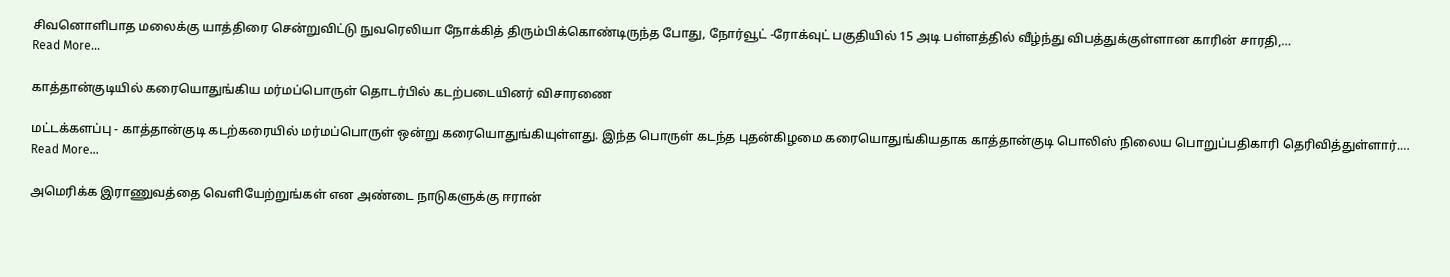சிவனொளிபாத மலைக்கு யாத்திரை சென்றுவிட்டு நுவரெலியா நோக்கித் திரும்பிக்கொண்டிருந்த போது, நோர்வூட் -ரோக்வுட் பகுதியில் 15 அடி பள்ளத்தில் வீழ்ந்து விபத்துக்குள்ளான காரின் சாரதி,…
Read More...

காத்தான்குடியில் கரையொதுங்கிய மர்மப்பொருள் தொடர்பில் கடற்படையினர் விசாரணை

மட்டக்களப்பு - காத்தான்குடி கடற்கரையில் மர்மப்பொருள் ஒன்று கரையொதுங்கியுள்ளது. இந்த பொருள் கடந்த புதன்கிழமை கரையொதுங்கியதாக காத்தான்குடி பொலிஸ் நிலைய பொறுப்பதிகாரி தெரிவித்துள்ளார்.…
Read More...

அமெரிக்க இராணுவத்தை வெளியேற்றுங்கள் என அண்டை நாடுகளுக்கு ஈரான்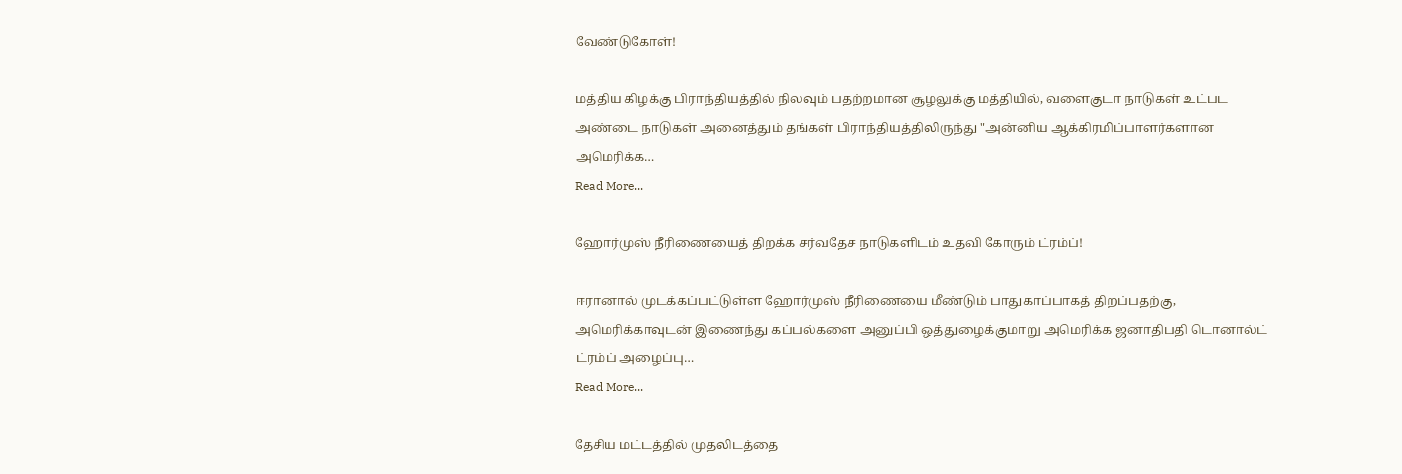வேண்டுகோள்!

மத்திய கிழக்கு பிராந்தியத்தில் நிலவும் பதற்றமான சூழலுக்கு மத்தியில், வளைகுடா நாடுகள் உட்பட அண்டை நாடுகள் அனைத்தும் தங்கள் பிராந்தியத்திலிருந்து "அன்னிய ஆக்கிரமிப்பாளர்களான அமெரிக்க…
Read More...

ஹோர்முஸ் நீரிணையைத் திறக்க சர்வதேச நாடுகளிடம் உதவி கோரும் ட்ரம்ப்!

ஈரானால் முடக்கப்பட்டுள்ள ஹோர்முஸ் நீரிணையை மீண்டும் பாதுகாப்பாகத் திறப்பதற்கு, அமெரிக்காவுடன் இணைந்து கப்பல்களை அனுப்பி ஒத்துழைக்குமாறு அமெரிக்க ஜனாதிபதி டொனால்ட் ட்ரம்ப் அழைப்பு…
Read More...

தேசிய மட்டத்தில் முதலிடத்தை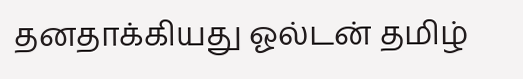தனதாக்கியது ஓல்டன் தமிழ்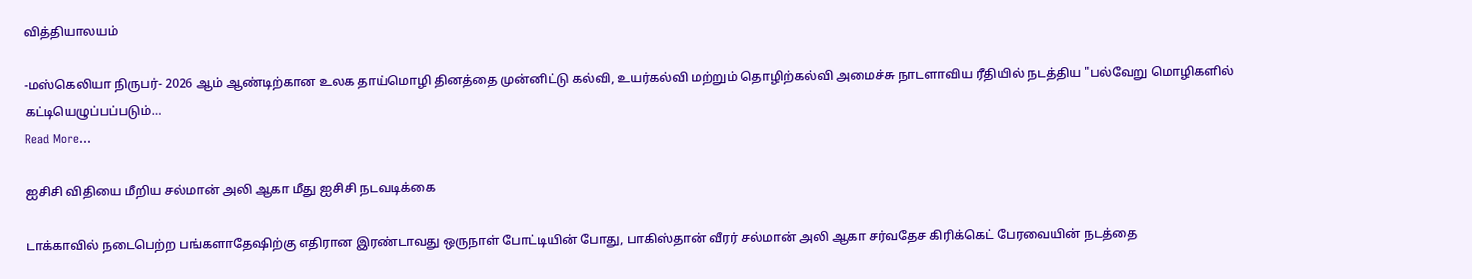வித்தியாலயம்

-மஸ்கெலியா நிருபர்- 2026 ஆம் ஆண்டிற்கான உலக தாய்மொழி தினத்தை முன்னிட்டு கல்வி, உயர்கல்வி மற்றும் தொழிற்கல்வி அமைச்சு நாடளாவிய ரீதியில் நடத்திய "பல்வேறு மொழிகளில் கட்டியெழுப்பப்படும்…
Read More...

ஐசிசி விதியை மீறிய சல்மான் அலி ஆகா மீது ஐசிசி நடவடிக்கை

டாக்காவில் நடைபெற்ற பங்களாதேஷிற்கு எதிரான இரண்டாவது ஒருநாள் போட்டியின் போது, பாகிஸ்தான் வீரர் சல்மான் அலி ஆகா சர்வதேச கிரிக்கெட் பேரவையின் நடத்தை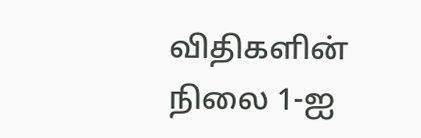விதிகளின் நிலை 1-ஐ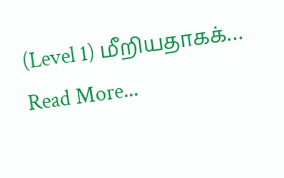(Level 1) மீறியதாகக்…
Read More...